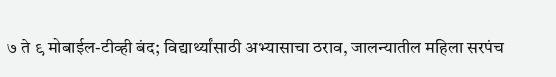७ ते ९ मोबाईल-टीव्ही बंद; विद्यार्थ्यांसाठी अभ्यासाचा ठराव, जालन्यातील महिला सरपंच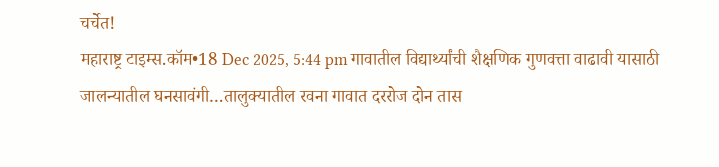चर्चेत!
महाराष्ट्र टाइम्स.कॉम•18 Dec 2025, 5:44 pm गावातील विद्यार्थ्यांची शैक्षणिक गुणवत्ता वाढावी यासाठी जालन्यातील घनसावंगी…तालुक्यातील रवना गावात दररोज दोन तास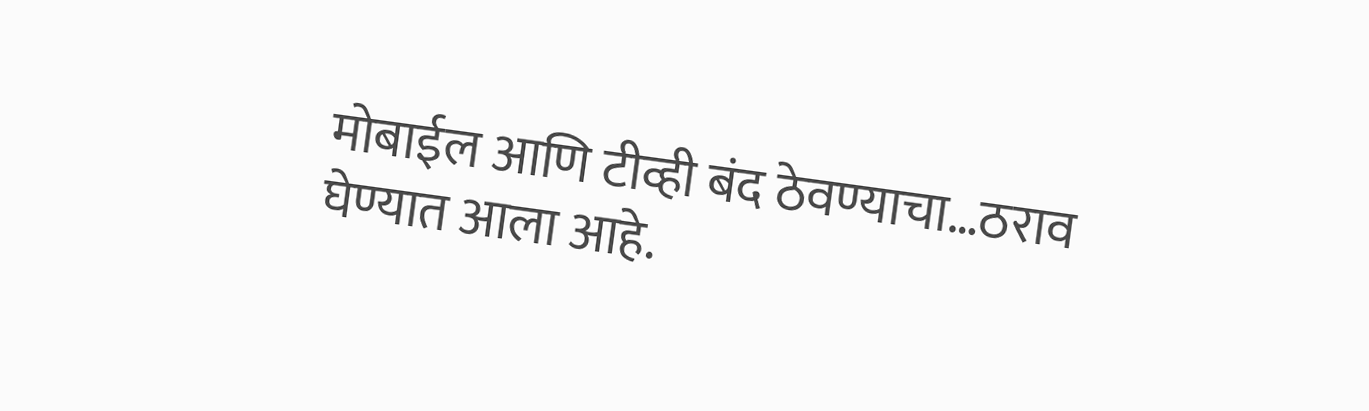मोबाईल आणि टीव्ही बंद ठेवण्याचा…ठराव घेण्यात आला आहे.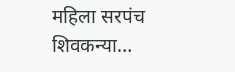महिला सरपंच शिवकन्या…